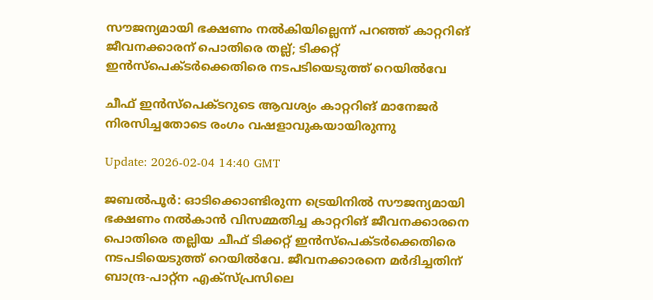സൗജന്യമായി ഭക്ഷണം നല്‍കിയില്ലെന്ന് പറഞ്ഞ് കാറ്ററിങ് ജീവനക്കാരന് പൊതിരെ തല്ല്; ടിക്കറ്റ് ഇന്‍സ്‌പെക്ടര്‍ക്കെതിരെ നടപടിയെടുത്ത് റെയില്‍വേ

ചീഫ് ഇന്‍സ്‌പെക്ടറുടെ ആവശ്യം കാറ്ററിങ് മാനേജര്‍ നിരസിച്ചതോടെ രംഗം വഷളാവുകയായിരുന്നു

Update: 2026-02-04 14:40 GMT

ജബല്‍പൂര്‍: ഓടിക്കൊണ്ടിരുന്ന ട്രെയിനിൽ സൗജന്യമായി ഭക്ഷണം നല്‍കാന്‍ വിസമ്മതിച്ച കാറ്ററിങ് ജീവനക്കാരനെ പൊതിരെ തല്ലിയ ചീഫ് ടിക്കറ്റ് ഇന്‍സ്‌പെക്ടര്‍ക്കെതിരെ നടപടിയെടുത്ത് റെയില്‍വേ. ജീവനക്കാരനെ മര്‍ദിച്ചതിന് ബാന്ദ്ര-പാറ്റ്‌ന എക്‌സ്പ്രസിലെ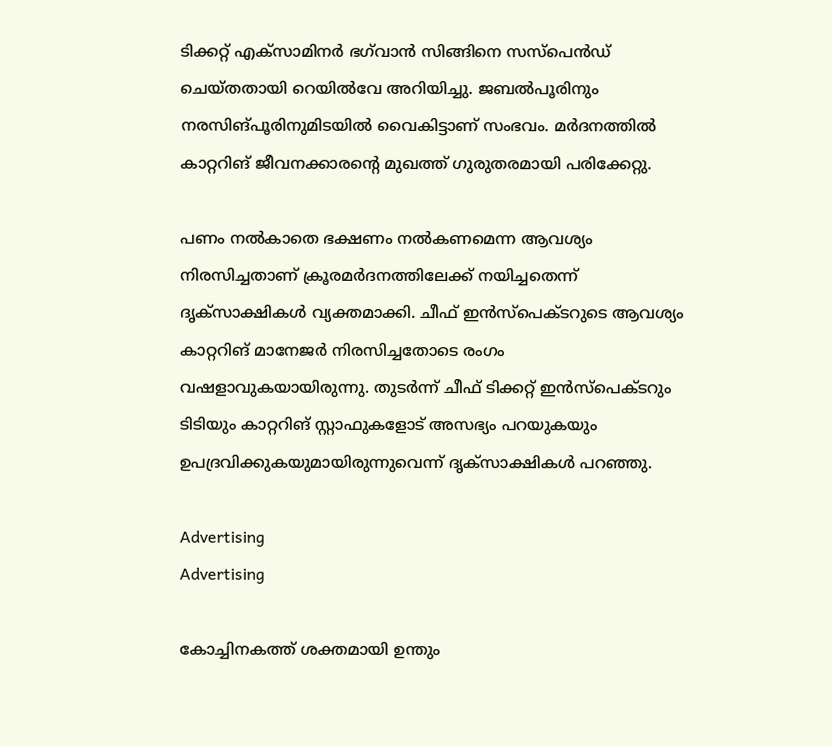ടിക്കറ്റ് എക്‌സാമിനര്‍ ഭഗ്‌വാന്‍ സിങ്ങിനെ സസ്‌പെന്‍ഡ് ചെയ്തതായി റെയില്‍വേ അറിയിച്ചു. ജബല്‍പൂരിനും നരസിങ്പൂരിനുമിടയില്‍ വൈകിട്ടാണ് സംഭവം. മര്‍ദനത്തില്‍ കാറ്ററിങ് ജീവനക്കാരന്റെ മുഖത്ത് ഗുരുതരമായി പരിക്കേറ്റു.

പണം നല്‍കാതെ ഭക്ഷണം നൽകണമെന്ന ആവശ്യം നിരസിച്ചതാണ് ക്രൂരമർദനത്തിലേക്ക് നയിച്ചതെന്ന് ദൃക്സാക്ഷികൾ വ്യക്തമാക്കി. ചീഫ് ഇന്‍സ്‌പെക്ടറുടെ ആവശ്യം കാറ്ററിങ് മാനേജര്‍ നിരസിച്ചതോടെ രംഗം വഷളാവുകയായിരുന്നു. തുടര്‍ന്ന് ചീഫ് ടിക്കറ്റ് ഇന്‍സ്‌പെക്ടറും ടിടിയും കാറ്ററിങ് സ്റ്റാഫുകളോട് അസഭ്യം പറയുകയും ഉപദ്രവിക്കുകയുമായിരുന്നുവെന്ന് ദൃക്‌സാക്ഷികള്‍ പറഞ്ഞു.

Advertising
Advertising

കോച്ചിനകത്ത് ശക്തമായി ഉന്തും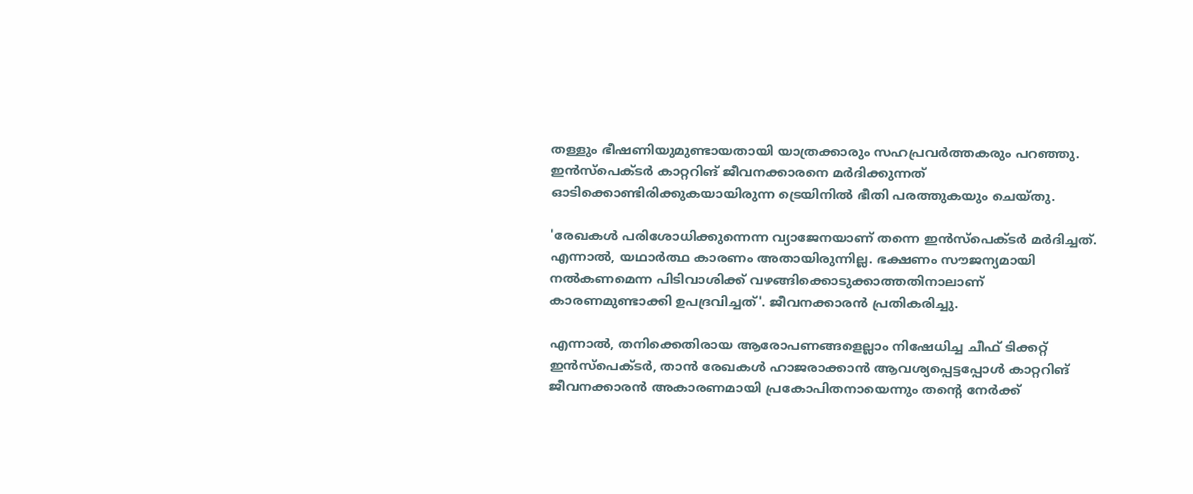തള്ളും ഭീഷണിയുമുണ്ടായതായി യാത്രക്കാരും സഹപ്രവര്‍ത്തകരും പറഞ്ഞു. ഇന്‍സ്‌പെക്ടര്‍ കാറ്ററിങ് ജീവനക്കാരനെ മർദിക്കുന്നത് ഓടിക്കൊണ്ടിരിക്കുകയായിരുന്ന ട്രെയിനില്‍ ഭീതി പരത്തുകയും ചെയ്തു.

'രേഖകള്‍ പരിശോധിക്കുന്നെന്ന വ്യാജേനയാണ് തന്നെ ഇന്‍സ്‌പെക്ടര്‍ മര്‍ദിച്ചത്. എന്നാല്‍, യഥാര്‍ത്ഥ കാരണം അതായിരുന്നില്ല. ഭക്ഷണം സൗജന്യമായി നല്‍കണമെന്ന പിടിവാശിക്ക് വഴങ്ങിക്കൊടുക്കാത്തതിനാലാണ് കാരണമുണ്ടാക്കി ഉപദ്രവിച്ചത്'. ജീവനക്കാരന്‍ പ്രതികരിച്ചു.

എന്നാല്‍, തനിക്കെതിരായ ആരോപണങ്ങളെല്ലാം നിഷേധിച്ച ചീഫ് ടിക്കറ്റ് ഇന്‍സ്‌പെക്ടര്‍, താന്‍ രേഖകള്‍ ഹാജരാക്കാന്‍ ആവശ്യപ്പെട്ടപ്പോള്‍ കാറ്ററിങ് ജീവനക്കാരന്‍ അകാരണമായി പ്രകോപിതനായെന്നും തന്റെ നേര്‍ക്ക്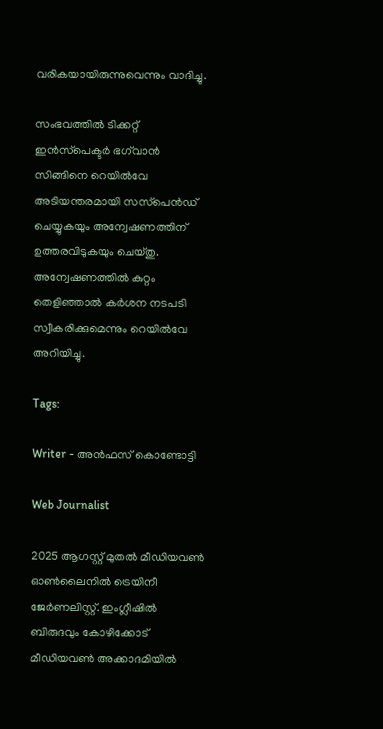വരികയായിരുന്നുവെന്നും വാദിച്ചു.

സംഭവത്തില്‍ ടിക്കറ്റ് ഇന്‍സ്‌പെക്ടര്‍ ഭഗ്‌വാന്‍ സിങ്ങിനെ റെയില്‍വേ അടിയന്തരമായി സസ്‌പെന്‍ഡ് ചെയ്യുകയും അന്വേഷണത്തിന് ഉത്തരവിടുകയും ചെയ്തു. അന്വേഷണത്തിൽ കുറ്റം തെളിഞ്ഞാൽ കർശന നടപടി സ്വീകരിക്കുമെന്നും റെയിൽവേ അറിയിച്ചു.

Tags:

Writer - അൻഫസ് കൊണ്ടോട്ടി

Web Journalist

2025 ആഗസ്റ്റ് മുതൽ മീഡിയവൺ ഓൺലൈനിൽ ട്രെയിനീ ജേർണലിസ്റ്റ്. ഇംഗ്ലീഷിൽ ബിരുദവും കോഴിക്കോട് മീഡിയവൺ അക്കാദമിയിൽ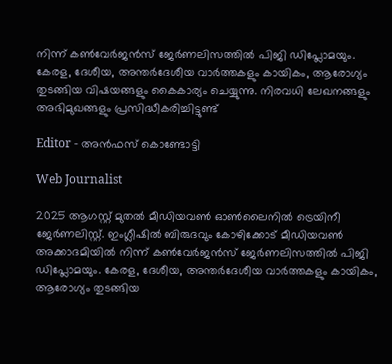നിന്ന് കൺവേർജൻസ് ജേർണലിസത്തിൽ പിജി ഡിപ്ലോമയും. കേരള, ദേശീയ, അന്തർദേശീയ വാർത്തകളും കായികം, ആരോഗ്യം തുടങ്ങിയ വിഷയങ്ങളും കൈകാര്യം ചെയ്യുന്നു. നിരവധി ലേഖനങ്ങളും അഭിമുഖങ്ങളും പ്രസിദ്ധീകരിച്ചിട്ടുണ്ട്

Editor - അൻഫസ് കൊണ്ടോട്ടി

Web Journalist

2025 ആഗസ്റ്റ് മുതൽ മീഡിയവൺ ഓൺലൈനിൽ ട്രെയിനീ ജേർണലിസ്റ്റ്. ഇംഗ്ലീഷിൽ ബിരുദവും കോഴിക്കോട് മീഡിയവൺ അക്കാദമിയിൽ നിന്ന് കൺവേർജൻസ് ജേർണലിസത്തിൽ പിജി ഡിപ്ലോമയും. കേരള, ദേശീയ, അന്തർദേശീയ വാർത്തകളും കായികം, ആരോഗ്യം തുടങ്ങിയ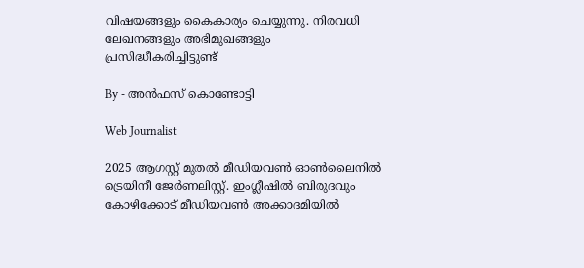വിഷയങ്ങളും കൈകാര്യം ചെയ്യുന്നു. നിരവധി ലേഖനങ്ങളും അഭിമുഖങ്ങളും പ്രസിദ്ധീകരിച്ചിട്ടുണ്ട്

By - അൻഫസ് കൊണ്ടോട്ടി

Web Journalist

2025 ആഗസ്റ്റ് മുതൽ മീഡിയവൺ ഓൺലൈനിൽ ട്രെയിനീ ജേർണലിസ്റ്റ്. ഇംഗ്ലീഷിൽ ബിരുദവും കോഴിക്കോട് മീഡിയവൺ അക്കാദമിയിൽ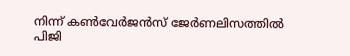നിന്ന് കൺവേർജൻസ് ജേർണലിസത്തിൽ പിജി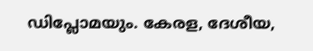ഡിപ്ലോമയും. കേരള, ദേശീയ,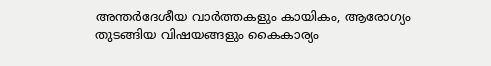അന്തർദേശീയ വാർത്തകളും കായികം, ആരോഗ്യം തുടങ്ങിയ വിഷയങ്ങളും കൈകാര്യം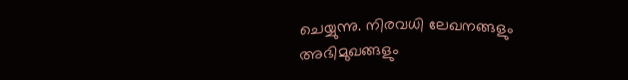ചെയ്യുന്നു. നിരവധി ലേഖനങ്ങളും അഭിമുഖങ്ങളും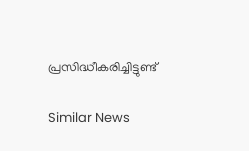പ്രസിദ്ധീകരിച്ചിട്ടുണ്ട്

Similar News